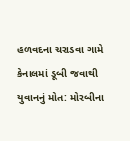હળવદના ચરાડવા ગામે કેનાલમાં ડૂબી જવાથી યુવાનનું મોત: મોરબીના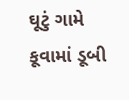ઘૂટું ગામે કૂવામાં ડૂબી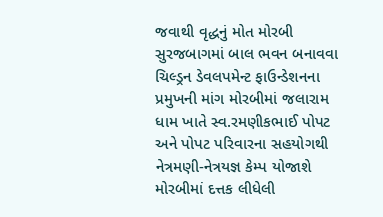જવાથી વૃદ્ધનું મોત મોરબી સુરજબાગમાં બાલ ભવન બનાવવા ચિલ્ડ્રન ડેવલપમેન્ટ ફાઉન્ડેશનના પ્રમુખની માંગ મોરબીમાં જલારામ ધામ ખાતે સ્વ.રમણીકભાઈ પોપટ અને પોપટ પરિવારના સહયોગથી નેત્રમણી-નેત્રયજ્ઞ કેમ્પ યોજાશે મોરબીમાં દત્તક લીધેલી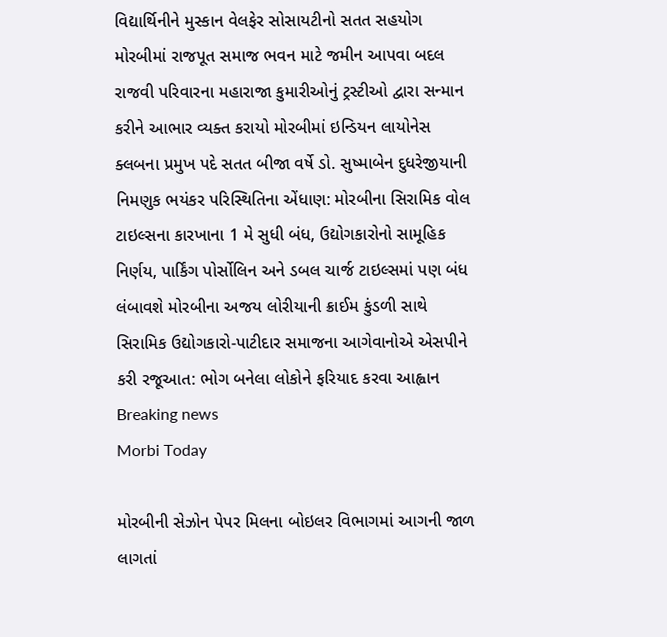વિદ્યાર્થિનીને મુસ્કાન વેલફેર સોસાયટીનો સતત સહયોગ મોરબીમાં રાજપૂત સમાજ ભવન માટે જમીન આપવા બદલ રાજવી પરિવારના મહારાજા કુમારીઓનું ટ્રસ્ટીઓ દ્વારા સન્માન કરીને આભાર વ્યક્ત કરાયો મોરબીમાં ઇન્ડિયન લાયોનેસ ક્લબના પ્રમુખ પદે સતત બીજા વર્ષે ડો. સુષ્માબેન દુધરેજીયાની  નિમણુક ભયંકર પરિસ્થિતિના એંધાણ: મોરબીના સિરામિક વોલ ટાઇલ્સના કારખાના 1 મે સુધી બંધ, ઉદ્યોગકારોનો સામૂહિક નિર્ણય, પાર્કિંગ પોર્સોલિન અને ડબલ ચાર્જ ટાઇલ્સમાં પણ બંધ લંબાવશે મોરબીના અજય લોરીયાની ક્રાઈમ કુંડળી સાથે સિરામિક ઉદ્યોગકારો-પાટીદાર સમાજના આગેવાનોએ એસપીને કરી રજૂઆત: ભોગ બનેલા લોકોને ફરિયાદ કરવા આહ્વાન
Breaking news
Morbi Today

મોરબીની સેઝોન પેપર મિલના બોઇલર વિભાગમાં આગની જાળ લાગતાં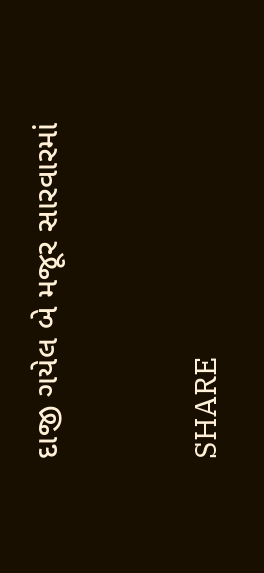દાજી ગયેલ બે મજૂર સારવારમાં


SHARE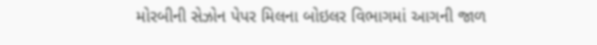મોરબીની સેઝોન પેપર મિલના બોઇલર વિભાગમાં આગની જાળ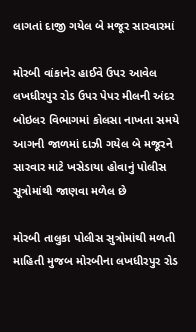લાગતાં દાજી ગયેલ બે મજૂર સારવારમાં

મોરબી વાંકાનેર હાઈવે ઉપર આવેલ લખધીરપુર રોડ ઉપર પેપર મીલની અંદર બોઇલર વિભાગમાં કોલસા નાખતા સમયે આગની જાળમાં દાઝી ગયેલ બે મજૂરને સારવાર માટે ખસેડાયા હોવાનું પોલીસ સૂત્રોમાંથી જાણવા મળેલ છે

મોરબી તાલુકા પોલીસ સુત્રોમાંથી મળતી માહિતી મુજબ મોરબીના લખધીરપુર રોડ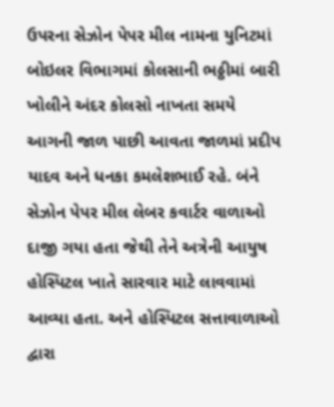ઉપરના સેઝોન પેપર મીલ નામના યુનિટમાં બોઇલર વિભાગમાં કોલસાની ભઠ્ઠીમાં બારી ખોલીને અંદર કોલસો નાખતા સમયે આગની જાળ પાછી આવતા જાળમાં પ્રદીપ યાદવ અને ધનકા કમલેશભાઈ રહે. બંને સેઝોન પેપર મીલ લેબર કવાર્ટર વાળાઓ દાજી ગયા હતા જેથી તેને અત્રેની આયુષ હોસ્પિટલ ખાતે સારવાર માટે લાવવામાં આવ્યા હતા. અને હોસ્પિટલ સત્તાવાળાઓ દ્વારા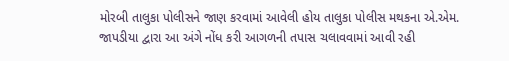મોરબી તાલુકા પોલીસને જાણ કરવામાં આવેલી હોય તાલુકા પોલીસ મથકના એ.એમ. જાપડીયા દ્વારા આ અંગે નોંધ કરી આગળની તપાસ ચલાવવામાં આવી રહી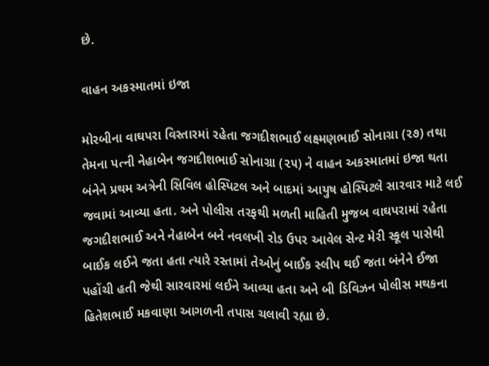છે.

વાહન અકસ્માતમાં ઇજા

મોરબીના વાઘપરા વિસ્તારમાં રહેતા જગદીશભાઈ લક્ષ્મણભાઈ સોનાગ્રા (૨૭) તથા તેમના પત્ની નેહાબેન જગદીશભાઈ સોનાગ્રા (૨૫) ને વાહન અકસ્માતમાં ઇજા થતા બંનેને પ્રથમ અત્રેની સિવિલ હોસ્પિટલ અને બાદમાં આયુષ હોસ્પિટલે સારવાર માટે લઈ જવામાં આવ્યા હતા. અને પોલીસ તરફથી મળતી માહિતી મુજબ વાઘપરામાં રહેતા જગદીશભાઈ અને નેહાબેન બને નવલખી રોડ ઉપર આવેલ સેન્ટ મેરી સ્કૂલ પાસેથી બાઈક લઈને જતા હતા ત્યારે રસ્તામાં તેઓનું બાઈક સ્લીપ થઈ જતા બંનેને ઈજા પહોંચી હતી જેથી સારવારમાં લઈને આવ્યા હતા અને બી ડિવિઝન પોલીસ મથકના હિતેશભાઈ મકવાણા આગળની તપાસ ચલાવી રહ્યા છે.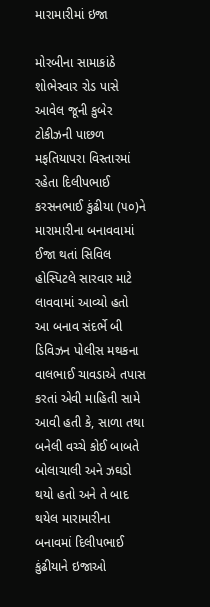મારામારીમાં ઇજા

મોરબીના સામાકાંઠે શોભેસ્વાર રોડ પાસે આવેલ જૂની કુબેર ટોકીઝની પાછળ મફતિયાપરા વિસ્તારમાં રહેતા દિલીપભાઈ કરસનભાઈ કુંઢીયા (૫૦)ને મારામારીના બનાવવામાં ઈજા થતાં સિવિલ હોસ્પિટલે સારવાર માટે લાવવામાં આવ્યો હતો આ બનાવ સંદર્ભે બી ડિવિઝન પોલીસ મથકના વાલભાઈ ચાવડાએ તપાસ કરતાં એવી માહિતી સામે આવી હતી કે, સાળા તથા બનેલી વચ્ચે કોઈ બાબતે બોલાચાલી અને ઝઘડો થયો હતો અને તે બાદ થયેલ મારામારીના બનાવમાં દિલીપભાઈ કુંઢીયાને ઇજાઓ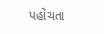પહોંચતા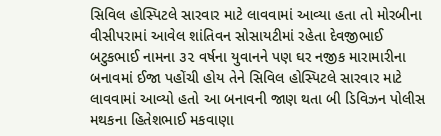સિવિલ હોસ્પિટલે સારવાર માટે લાવવામાં આવ્યા હતા તો મોરબીના વીસીપરામાં આવેલ શાંતિવન સોસાયટીમાં રહેતા દેવજીભાઈ બટુકભાઈ નામના ૩૨ વર્ષના યુવાનને પણ ઘર નજીક મારામારીના બનાવમાં ઈજા પહોંચી હોય તેને સિવિલ હોસ્પિટલે સારવાર માટે લાવવામાં આવ્યો હતો આ બનાવની જાણ થતા બી ડિવિઝન પોલીસ મથકના હિતેશભાઈ મકવાણા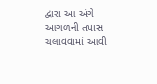દ્વારા આ અંગે આગળની તપાસ ચલાવવામાં આવી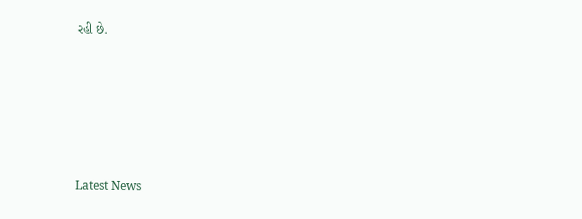રહી છે.






Latest News